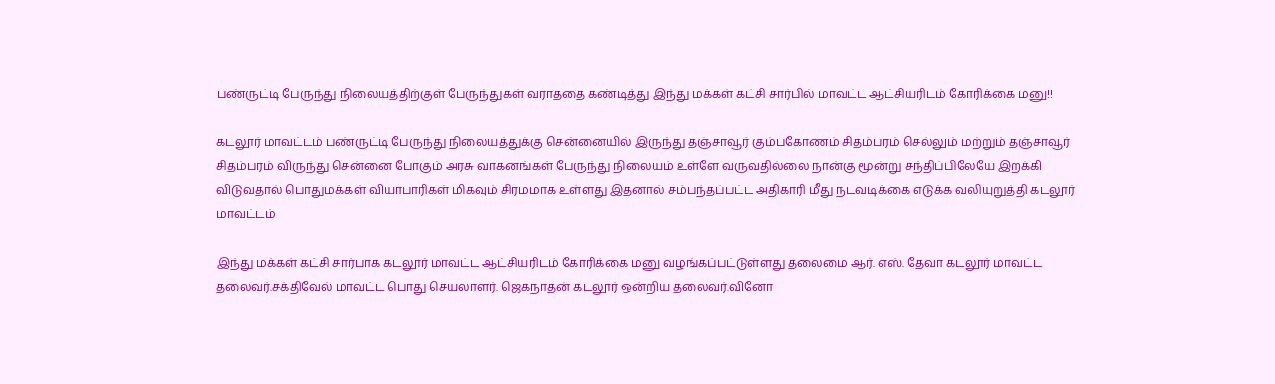பண்ருட்டி பேருந்து நிலையத்திற்குள் பேருந்துகள் வராததை கண்டித்து இந்து மக்கள் கட்சி சார்பில் மாவட்ட ஆட்சியரிடம் கோரிக்கை மனு!!

கடலூர் மாவட்டம் பண்ருட்டி பேருந்து நிலையத்துக்கு சென்னையில் இருந்து தஞ்சாவூர் கும்பகோணம் சிதம்பரம் செல்லும் மற்றும் தஞ்சாவூர் சிதம்பரம் விருந்து சென்னை போகும் அரசு வாகனங்கள் பேருந்து நிலையம் உள்ளே வருவதில்லை நான்கு மூன்று சந்திப்பிலேயே இறக்கி விடுவதால் பொதுமக்கள் வியாபாரிகள் மிகவும் சிரமமாக உள்ளது இதனால் சம்பந்தப்பட்ட அதிகாரி மீது நடவடிக்கை எடுக்க வலியுறுத்தி கடலூர் மாவட்டம்

இந்து மக்கள் கட்சி சார்பாக கடலூர் மாவட்ட ஆட்சியரிடம் கோரிக்கை மனு வழங்கப்பட்டுள்ளது தலைமை ஆர். எஸ். தேவா கடலூர் மாவட்ட தலைவர்.சக்திவேல் மாவட்ட பொது செயலாளர். ஜெகநாதன் கடலூர் ஒன்றிய தலைவர்.வினோ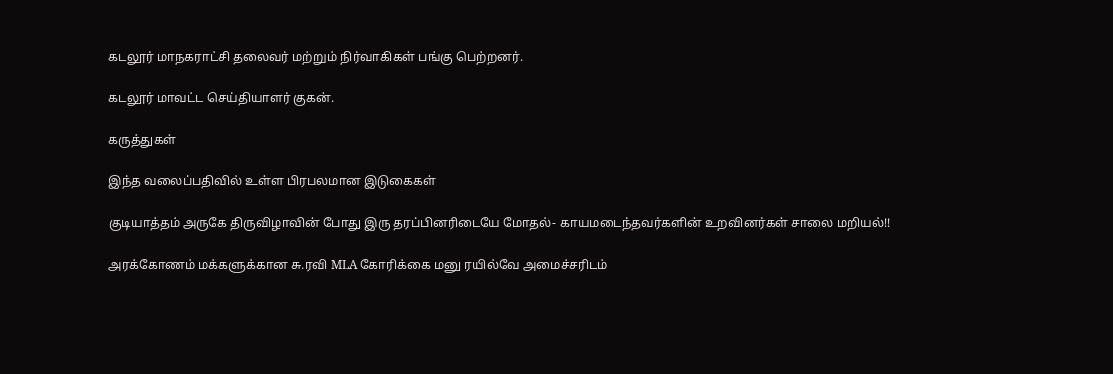கடலூர் மாநகராட்சி தலைவர் மற்றும் நிர்வாகிகள் பங்கு பெற்றனர்.

கடலூர் மாவட்ட செய்தியாளர் குகன்.

கருத்துகள்

இந்த வலைப்பதிவில் உள்ள பிரபலமான இடுகைகள்

குடியாத்தம் அருகே திருவிழாவின் போது இரு தரப்பினரிடையே மோதல்- காயமடைந்தவர்களின் உறவினர்கள் சாலை மறியல்!!

அரக்கோணம் மக்களுக்கான சு.ரவி MLA கோரிக்கை மனு ரயில்வே அமைச்சரிடம்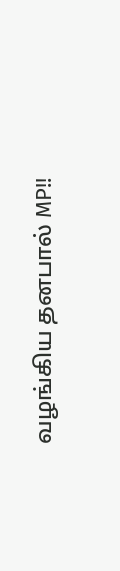வழங்கிய தனபால் MP!!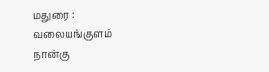மதுரை : வலையங்குளம் நான்கு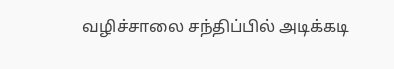வழிச்சாலை சந்திப்பில் அடிக்கடி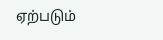ஏற்படும்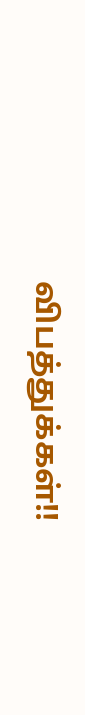விபத்துக்கள்!!